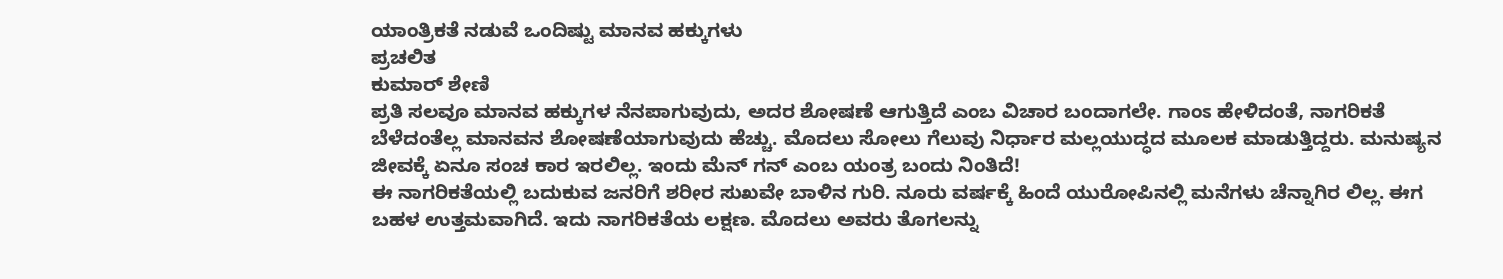ಯಾಂತ್ರಿಕತೆ ನಡುವೆ ಒಂದಿಷ್ಟು ಮಾನವ ಹಕ್ಕುಗಳು
ಪ್ರಚಲಿತ
ಕುಮಾರ‍್ ಶೇಣಿ
ಪ್ರತಿ ಸಲವೂ ಮಾನವ ಹಕ್ಕುಗಳ ನೆನಪಾಗುವುದು, ಅದರ ಶೋಷಣೆ ಆಗುತ್ತಿದೆ ಎಂಬ ವಿಚಾರ ಬಂದಾಗಲೇ. ಗಾಂಽ ಹೇಳಿದಂತೆ, ನಾಗರಿಕತೆ ಬೆಳೆದಂತೆಲ್ಲ ಮಾನವನ ಶೋಷಣೆಯಾಗುವುದು ಹೆಚ್ಚು. ಮೊದಲು ಸೋಲು ಗೆಲುವು ನಿರ್ಧಾರ ಮಲ್ಲಯುದ್ಧದ ಮೂಲಕ ಮಾಡುತ್ತಿದ್ದರು. ಮನುಷ್ಯನ ಜೀವಕ್ಕೆ ಏನೂ ಸಂಚ ಕಾರ ಇರಲಿಲ್ಲ. ಇಂದು ಮೆನ್ ಗನ್ ಎಂಬ ಯಂತ್ರ ಬಂದು ನಿಂತಿದೆ!
ಈ ನಾಗರಿಕತೆಯಲ್ಲಿ ಬದುಕುವ ಜನರಿಗೆ ಶರೀರ ಸುಖವೇ ಬಾಳಿನ ಗುರಿ. ನೂರು ವರ್ಷಕ್ಕೆ ಹಿಂದೆ ಯುರೋಪಿನಲ್ಲಿ ಮನೆಗಳು ಚೆನ್ನಾಗಿರ ಲಿಲ್ಲ. ಈಗ ಬಹಳ ಉತ್ತಮವಾಗಿದೆ. ಇದು ನಾಗರಿಕತೆಯ ಲಕ್ಷಣ. ಮೊದಲು ಅವರು ತೊಗಲನ್ನು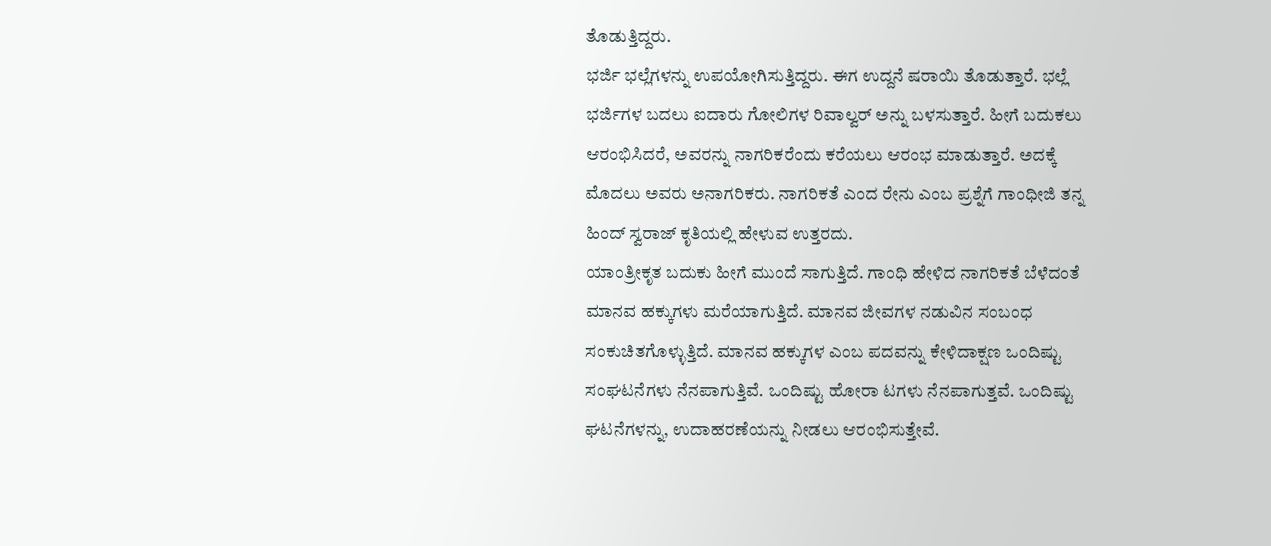ತೊಡುತ್ತಿದ್ದರು.
ಭರ್ಜಿ ಭಲ್ಲೆಗಳನ್ನು ಉಪಯೋಗಿಸುತ್ತಿದ್ದರು. ಈಗ ಉದ್ದನೆ ಷರಾಯಿ ತೊಡುತ್ತಾರೆ. ಭಲ್ಲೆ ಭರ್ಜಿಗಳ ಬದಲು ಐದಾರು ಗೋಲಿಗಳ ರಿವಾಲ್ವರ್ ಅನ್ನು ಬಳಸುತ್ತಾರೆ. ಹೀಗೆ ಬದುಕಲು ಆರಂಭಿಸಿದರೆ, ಅವರನ್ನು ನಾಗರಿಕರೆಂದು ಕರೆಯಲು ಆರಂಭ ಮಾಡುತ್ತಾರೆ. ಅದಕ್ಕೆ ಮೊದಲು ಅವರು ಅನಾಗರಿಕರು. ನಾಗರಿಕತೆ ಎಂದ ರೇನು ಎಂಬ ಪ್ರಶ್ನೆಗೆ ಗಾಂಧೀಜಿ ತನ್ನ ಹಿಂದ್ ಸ್ವರಾಜ್ ಕೃತಿಯಲ್ಲಿ ಹೇಳುವ ಉತ್ತರದು.
ಯಾಂತ್ರೀಕೃತ ಬದುಕು ಹೀಗೆ ಮುಂದೆ ಸಾಗುತ್ತಿದೆ. ಗಾಂಧಿ ಹೇಳಿದ ನಾಗರಿಕತೆ ಬೆಳೆದಂತೆ ಮಾನವ ಹಕ್ಕುಗಳು ಮರೆಯಾಗುತ್ತಿದೆ. ಮಾನವ ಜೀವಗಳ ನಡುವಿನ ಸಂಬಂಧ ಸಂಕುಚಿತಗೊಳ್ಳುತ್ತಿದೆ. ಮಾನವ ಹಕ್ಕುಗಳ ಎಂಬ ಪದವನ್ನು ಕೇಳಿದಾಕ್ಷಣ ಒಂದಿಷ್ಟು ಸಂಘಟನೆಗಳು ನೆನಪಾಗುತ್ತಿವೆ. ಒಂದಿಷ್ಟು ಹೋರಾ ಟಗಳು ನೆನಪಾಗುತ್ತವೆ. ಒಂದಿಷ್ಟು ಘಟನೆಗಳನ್ನು, ಉದಾಹರಣೆಯನ್ನು ನೀಡಲು ಆರಂಭಿಸುತ್ತೇವೆ.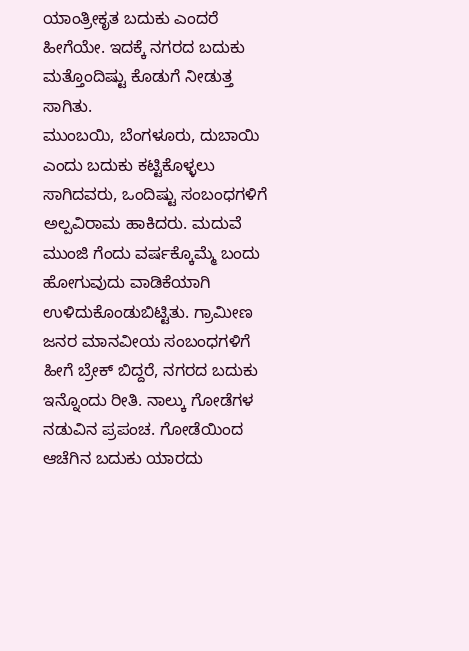ಯಾಂತ್ರೀಕೃತ ಬದುಕು ಎಂದರೆ ಹೀಗೆಯೇ. ಇದಕ್ಕೆ ನಗರದ ಬದುಕು ಮತ್ತೊಂದಿಷ್ಟು ಕೊಡುಗೆ ನೀಡುತ್ತ ಸಾಗಿತು.
ಮುಂಬಯಿ, ಬೆಂಗಳೂರು, ದುಬಾಯಿ ಎಂದು ಬದುಕು ಕಟ್ಟಿಕೊಳ್ಳಲು ಸಾಗಿದವರು, ಒಂದಿಷ್ಟು ಸಂಬಂಧಗಳಿಗೆ ಅಲ್ಪವಿರಾಮ ಹಾಕಿದರು. ಮದುವೆ ಮುಂಜಿ ಗೆಂದು ವರ್ಷಕ್ಕೊಮ್ಮೆ ಬಂದು ಹೋಗುವುದು ವಾಡಿಕೆಯಾಗಿ ಉಳಿದುಕೊಂಡುಬಿಟ್ಟಿತು. ಗ್ರಾಮೀಣ ಜನರ ಮಾನವೀಯ ಸಂಬಂಧಗಳಿಗೆ ಹೀಗೆ ಬ್ರೇಕ್ ಬಿದ್ದರೆ, ನಗರದ ಬದುಕು ಇನ್ನೊಂದು ರೀತಿ. ನಾಲ್ಕು ಗೋಡೆಗಳ ನಡುವಿನ ಪ್ರಪಂಚ. ಗೋಡೆಯಿಂದ ಆಚೆಗಿನ ಬದುಕು ಯಾರದು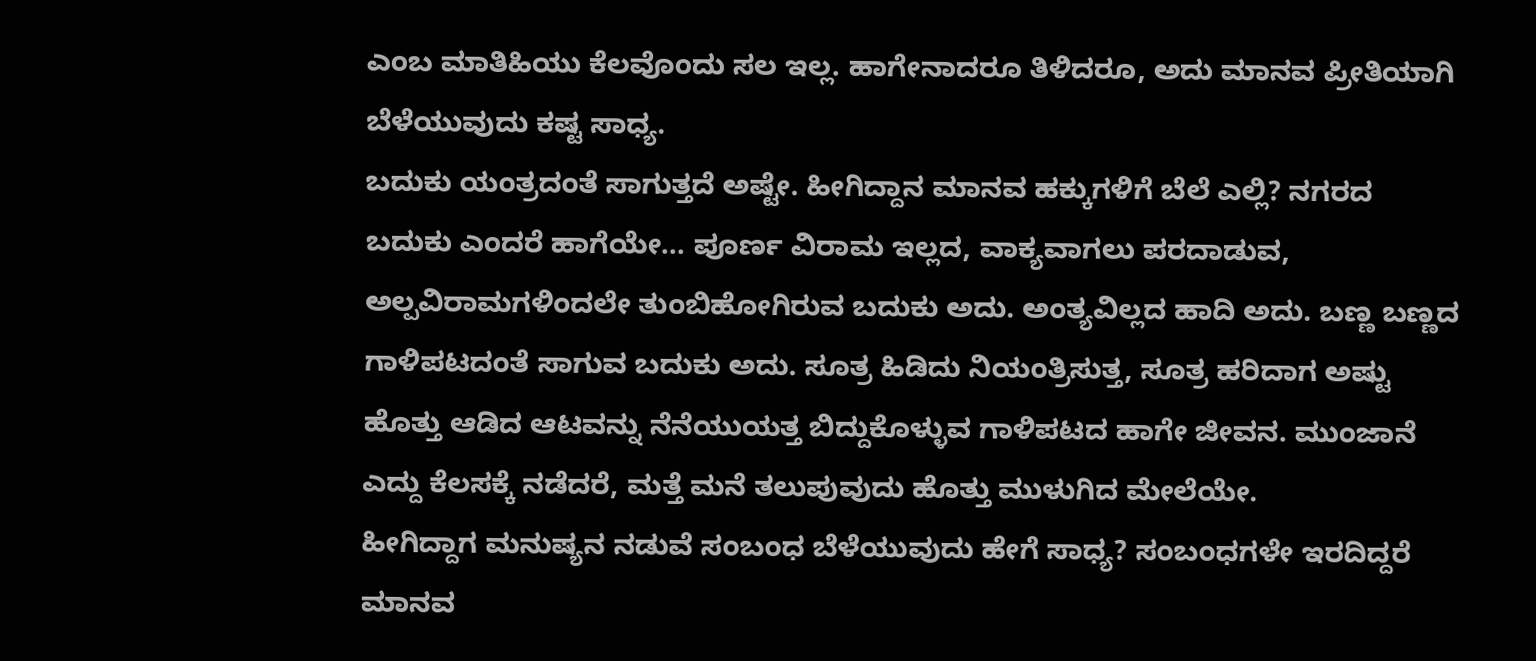ಎಂಬ ಮಾತಿಹಿಯು ಕೆಲವೊಂದು ಸಲ ಇಲ್ಲ. ಹಾಗೇನಾದರೂ ತಿಳಿದರೂ, ಅದು ಮಾನವ ಪ್ರೀತಿಯಾಗಿ ಬೆಳೆಯುವುದು ಕಷ್ಟ ಸಾಧ್ಯ.
ಬದುಕು ಯಂತ್ರದಂತೆ ಸಾಗುತ್ತದೆ ಅಷ್ಟೇ. ಹೀಗಿದ್ದಾನ ಮಾನವ ಹಕ್ಕುಗಳಿಗೆ ಬೆಲೆ ಎಲ್ಲಿ? ನಗರದ ಬದುಕು ಎಂದರೆ ಹಾಗೆಯೇ… ಪೂರ್ಣ ವಿರಾಮ ಇಲ್ಲದ, ವಾಕ್ಯವಾಗಲು ಪರದಾಡುವ, ಅಲ್ಪವಿರಾಮಗಳಿಂದಲೇ ತುಂಬಿಹೋಗಿರುವ ಬದುಕು ಅದು. ಅಂತ್ಯವಿಲ್ಲದ ಹಾದಿ ಅದು. ಬಣ್ಣ ಬಣ್ಣದ ಗಾಳಿಪಟದಂತೆ ಸಾಗುವ ಬದುಕು ಅದು. ಸೂತ್ರ ಹಿಡಿದು ನಿಯಂತ್ರಿಸುತ್ತ, ಸೂತ್ರ ಹರಿದಾಗ ಅಷ್ಟು ಹೊತ್ತು ಆಡಿದ ಆಟವನ್ನು ನೆನೆಯುಯತ್ತ ಬಿದ್ದುಕೊಳ್ಳುವ ಗಾಳಿಪಟದ ಹಾಗೇ ಜೀವನ. ಮುಂಜಾನೆ ಎದ್ದು ಕೆಲಸಕ್ಕೆ ನಡೆದರೆ, ಮತ್ತೆ ಮನೆ ತಲುಪುವುದು ಹೊತ್ತು ಮುಳುಗಿದ ಮೇಲೆಯೇ.
ಹೀಗಿದ್ದಾಗ ಮನುಷ್ಯನ ನಡುವೆ ಸಂಬಂಧ ಬೆಳೆಯುವುದು ಹೇಗೆ ಸಾಧ್ಯ? ಸಂಬಂಧಗಳೇ ಇರದಿದ್ದರೆ ಮಾನವ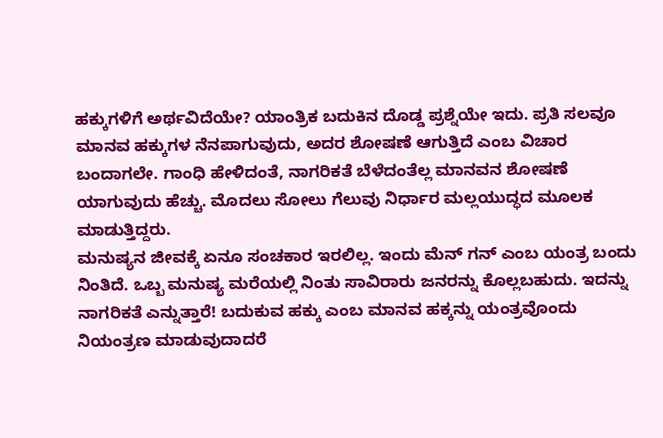ಹಕ್ಕುಗಳಿಗೆ ಅರ್ಥವಿದೆಯೇ? ಯಾಂತ್ರಿಕ ಬದುಕಿನ ದೊಡ್ಡ ಪ್ರಶ್ನೆಯೇ ಇದು. ಪ್ರತಿ ಸಲವೂ ಮಾನವ ಹಕ್ಕುಗಳ ನೆನಪಾಗುವುದು, ಅದರ ಶೋಷಣೆ ಆಗುತ್ತಿದೆ ಎಂಬ ವಿಚಾರ ಬಂದಾಗಲೇ. ಗಾಂಧಿ ಹೇಳಿದಂತೆ, ನಾಗರಿಕತೆ ಬೆಳೆದಂತೆಲ್ಲ ಮಾನವನ ಶೋಷಣೆ ಯಾಗುವುದು ಹೆಚ್ಚು. ಮೊದಲು ಸೋಲು ಗೆಲುವು ನಿರ್ಧಾರ ಮಲ್ಲಯುದ್ಧದ ಮೂಲಕ ಮಾಡುತ್ತಿದ್ದರು.
ಮನುಷ್ಯನ ಜೀವಕ್ಕೆ ಏನೂ ಸಂಚಕಾರ ಇರಲಿಲ್ಲ. ಇಂದು ಮೆನ್ ಗನ್ ಎಂಬ ಯಂತ್ರ ಬಂದು ನಿಂತಿದೆ. ಒಬ್ಬ ಮನುಷ್ಯ ಮರೆಯಲ್ಲಿ ನಿಂತು ಸಾವಿರಾರು ಜನರನ್ನು ಕೊಲ್ಲಬಹುದು. ಇದನ್ನು ನಾಗರಿಕತೆ ಎನ್ನುತ್ತಾರೆ! ಬದುಕುವ ಹಕ್ಕು ಎಂಬ ಮಾನವ ಹಕ್ಕನ್ನು ಯಂತ್ರವೊಂದು ನಿಯಂತ್ರಣ ಮಾಡುವುದಾದರೆ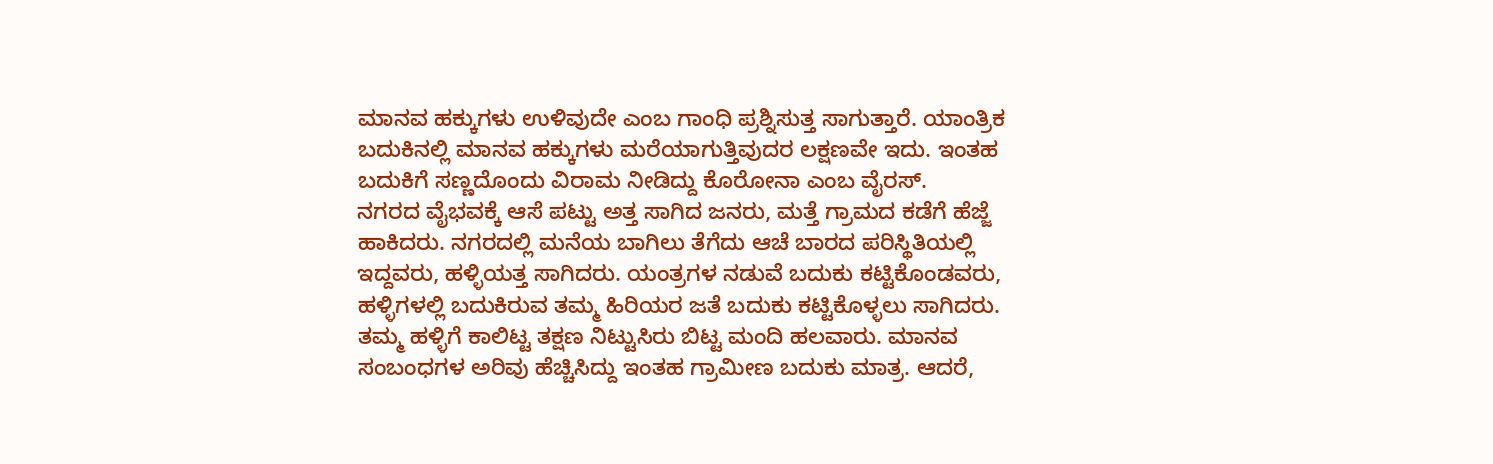ಮಾನವ ಹಕ್ಕುಗಳು ಉಳಿವುದೇ ಎಂಬ ಗಾಂಧಿ ಪ್ರಶ್ನಿಸುತ್ತ ಸಾಗುತ್ತಾರೆ. ಯಾಂತ್ರಿಕ ಬದುಕಿನಲ್ಲಿ ಮಾನವ ಹಕ್ಕುಗಳು ಮರೆಯಾಗುತ್ತಿವುದರ ಲಕ್ಷಣವೇ ಇದು. ಇಂತಹ ಬದುಕಿಗೆ ಸಣ್ಣದೊಂದು ವಿರಾಮ ನೀಡಿದ್ದು ಕೊರೋನಾ ಎಂಬ ವೈರಸ್.
ನಗರದ ವೈಭವಕ್ಕೆ ಆಸೆ ಪಟ್ಟು ಅತ್ತ ಸಾಗಿದ ಜನರು, ಮತ್ತೆ ಗ್ರಾಮದ ಕಡೆಗೆ ಹೆಜ್ಜೆ ಹಾಕಿದರು. ನಗರದಲ್ಲಿ ಮನೆಯ ಬಾಗಿಲು ತೆಗೆದು ಆಚೆ ಬಾರದ ಪರಿಸ್ಥಿತಿಯಲ್ಲಿ ಇದ್ದವರು, ಹಳ್ಳಿಯತ್ತ ಸಾಗಿದರು. ಯಂತ್ರಗಳ ನಡುವೆ ಬದುಕು ಕಟ್ಟಿಕೊಂಡವರು, ಹಳ್ಳಿಗಳಲ್ಲಿ ಬದುಕಿರುವ ತಮ್ಮ ಹಿರಿಯರ ಜತೆ ಬದುಕು ಕಟ್ಟಿಕೊಳ್ಳಲು ಸಾಗಿದರು. ತಮ್ಮ ಹಳ್ಳಿಗೆ ಕಾಲಿಟ್ಟ ತಕ್ಷಣ ನಿಟ್ಟುಸಿರು ಬಿಟ್ಟ ಮಂದಿ ಹಲವಾರು. ಮಾನವ ಸಂಬಂಧಗಳ ಅರಿವು ಹೆಚ್ಚಿಸಿದ್ದು ಇಂತಹ ಗ್ರಾಮೀಣ ಬದುಕು ಮಾತ್ರ. ಆದರೆ,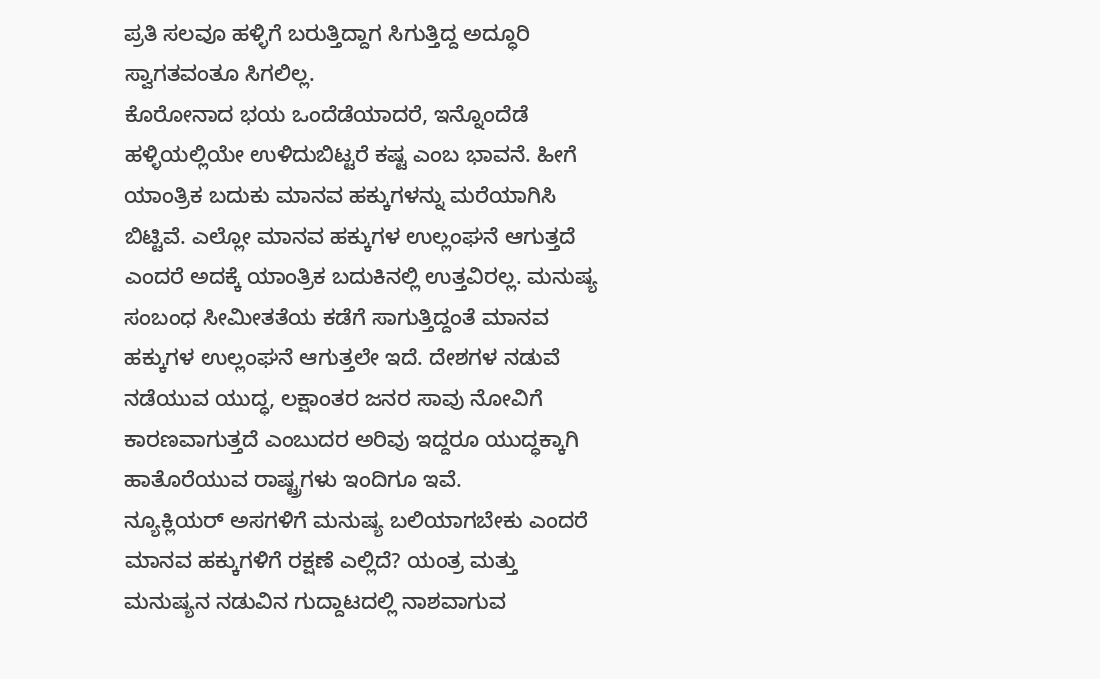ಪ್ರತಿ ಸಲವೂ ಹಳ್ಳಿಗೆ ಬರುತ್ತಿದ್ದಾಗ ಸಿಗುತ್ತಿದ್ದ ಅದ್ಧೂರಿ ಸ್ವಾಗತವಂತೂ ಸಿಗಲಿಲ್ಲ.
ಕೊರೋನಾದ ಭಯ ಒಂದೆಡೆಯಾದರೆ, ಇನ್ನೊಂದೆಡೆ ಹಳ್ಳಿಯಲ್ಲಿಯೇ ಉಳಿದುಬಿಟ್ಟರೆ ಕಷ್ಟ ಎಂಬ ಭಾವನೆ. ಹೀಗೆ ಯಾಂತ್ರಿಕ ಬದುಕು ಮಾನವ ಹಕ್ಕುಗಳನ್ನು ಮರೆಯಾಗಿಸಿ ಬಿಟ್ಟಿವೆ. ಎಲ್ಲೋ ಮಾನವ ಹಕ್ಕುಗಳ ಉಲ್ಲಂಘನೆ ಆಗುತ್ತದೆ ಎಂದರೆ ಅದಕ್ಕೆ ಯಾಂತ್ರಿಕ ಬದುಕಿನಲ್ಲಿ ಉತ್ತವಿರಲ್ಲ. ಮನುಷ್ಯ ಸಂಬಂಧ ಸೀಮೀತತೆಯ ಕಡೆಗೆ ಸಾಗುತ್ತಿದ್ದಂತೆ ಮಾನವ ಹಕ್ಕುಗಳ ಉಲ್ಲಂಘನೆ ಆಗುತ್ತಲೇ ಇದೆ. ದೇಶಗಳ ನಡುವೆ ನಡೆಯುವ ಯುದ್ಧ, ಲಕ್ಷಾಂತರ ಜನರ ಸಾವು ನೋವಿಗೆ ಕಾರಣವಾಗುತ್ತದೆ ಎಂಬುದರ ಅರಿವು ಇದ್ದರೂ ಯುದ್ಧಕ್ಕಾಗಿ ಹಾತೊರೆಯುವ ರಾಷ್ಟ್ರಗಳು ಇಂದಿಗೂ ಇವೆ.
ನ್ಯೂಕ್ಲಿಯರ್ ಅಸಗಳಿಗೆ ಮನುಷ್ಯ ಬಲಿಯಾಗಬೇಕು ಎಂದರೆ ಮಾನವ ಹಕ್ಕುಗಳಿಗೆ ರಕ್ಷಣೆ ಎಲ್ಲಿದೆ? ಯಂತ್ರ ಮತ್ತು ಮನುಷ್ಯನ ನಡುವಿನ ಗುದ್ದಾಟದಲ್ಲಿ ನಾಶವಾಗುವ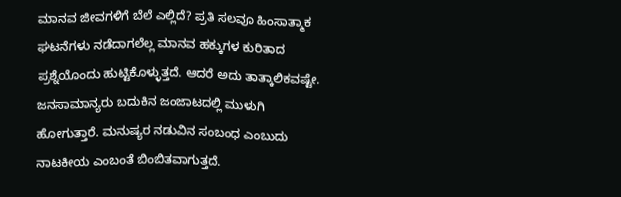ಮಾನವ ಜೀವಗಳಿಗೆ ಬೆಲೆ ಎಲ್ಲಿದೆ? ಪ್ರತಿ ಸಲವೂ ಹಿಂಸಾತ್ಮಾಕ ಘಟನೆಗಳು ನಡೆದಾಗಲೆಲ್ಲ ಮಾನವ ಹಕ್ಕುಗಳ ಕುರಿತಾದ ಪ್ರಶ್ನೆಯೊಂದು ಹುಟ್ಟಿಕೊಳ್ಳುತ್ತದೆ. ಆದರೆ ಅದು ತಾತ್ಕಾಲಿಕವಷ್ಟೇ. ಜನಸಾಮಾನ್ಯರು ಬದುಕಿನ ಜಂಜಾಟದಲ್ಲಿ ಮುಳುಗಿ ಹೋಗುತ್ತಾರೆ. ಮನುಷ್ಯರ ನಡುವಿನ ಸಂಬಂಧ ಎಂಬುದು ನಾಟಕೀಯ ಎಂಬಂತೆ ಬಿಂಬಿತವಾಗುತ್ತದೆ.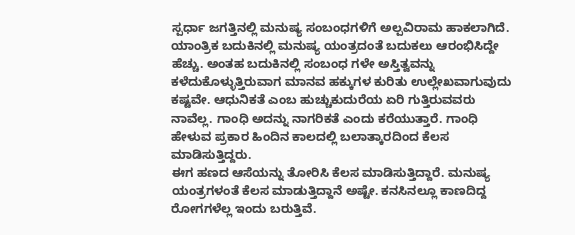ಸ್ಪರ್ಧಾ ಜಗತ್ತಿನಲ್ಲಿ ಮನುಷ್ಯ ಸಂಬಂಧಗಳಿಗೆ ಅಲ್ಪವಿರಾಮ ಹಾಕಲಾಗಿದೆ. ಯಾಂತ್ರಿಕ ಬದುಕಿನಲ್ಲಿ ಮನುಷ್ಯ ಯಂತ್ರದಂತೆ ಬದುಕಲು ಆರಂಭಿಸಿದ್ದೇ ಹೆಚ್ಚು. ಅಂತಹ ಬದುಕಿನಲ್ಲಿ ಸಂಬಂಧ ಗಳೇ ಅಸ್ತಿತ್ವವನ್ನು ಕಳೆದುಕೊಳ್ಳುತ್ತಿರುವಾಗ ಮಾನವ ಹಕ್ಕುಗಳ ಕುರಿತು ಉಲ್ಲೇಖವಾಗುವುದು ಕಷ್ಟವೇ. ಆಧುನಿಕತೆ ಎಂಬ ಹುಚ್ಚುಕುದುರೆಯ ಏರಿ ಗುತ್ತಿರುವವರು ನಾವೆಲ್ಲ. ಗಾಂಧಿ ಅದನ್ನು ನಾಗರಿಕತೆ ಎಂದು ಕರೆಯುತ್ತಾರೆ. ಗಾಂಧಿ ಹೇಳುವ ಪ್ರಕಾರ ಹಿಂದಿನ ಕಾಲದಲ್ಲಿ ಬಲಾತ್ಕಾರದಿಂದ ಕೆಲಸ ಮಾಡಿಸುತ್ತಿದ್ದರು.
ಈಗ ಹಣದ ಆಸೆಯನ್ನು ತೋರಿಸಿ ಕೆಲಸ ಮಾಡಿಸುತ್ತಿದ್ದಾರೆ. ಮನುಷ್ಯ ಯಂತ್ರಗಳಂತೆ ಕೆಲಸ ಮಾಡುತ್ತಿದ್ದಾನೆ ಅಷ್ಟೇ. ಕನಸಿನಲ್ಲೂ ಕಾಣದಿದ್ದ ರೋಗಗಳೆಲ್ಲ ಇಂದು ಬರುತ್ತಿವೆ.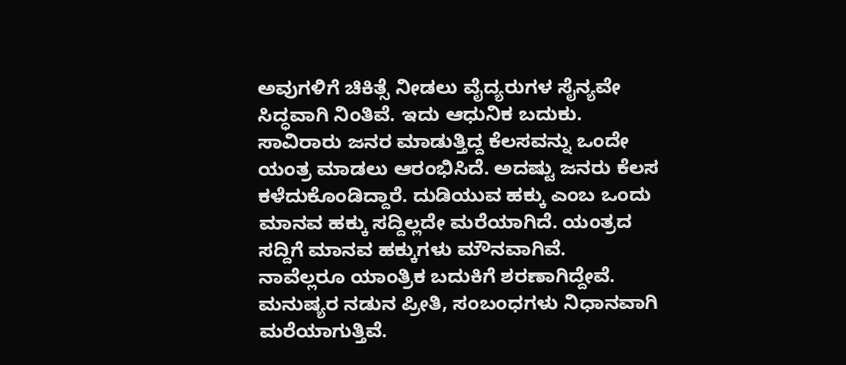ಅವುಗಳಿಗೆ ಚಿಕಿತ್ಸೆ ನೀಡಲು ವೈದ್ಯರುಗಳ ಸೈನ್ಯವೇ ಸಿದ್ಧವಾಗಿ ನಿಂತಿವೆ. ಇದು ಆಧುನಿಕ ಬದುಕು. ಸಾವಿರಾರು ಜನರ ಮಾಡುತ್ತಿದ್ದ ಕೆಲಸವನ್ನು ಒಂದೇ ಯಂತ್ರ ಮಾಡಲು ಆರಂಭಿಸಿದೆ. ಅದಷ್ಟು ಜನರು ಕೆಲಸ ಕಳೆದುಕೊಂಡಿದ್ದಾರೆ. ದುಡಿಯುವ ಹಕ್ಕು ಎಂಬ ಒಂದು ಮಾನವ ಹಕ್ಕು ಸದ್ದಿಲ್ಲದೇ ಮರೆಯಾಗಿದೆ. ಯಂತ್ರದ ಸದ್ದಿಗೆ ಮಾನವ ಹಕ್ಕುಗಳು ಮೌನವಾಗಿವೆ.
ನಾವೆಲ್ಲರೂ ಯಾಂತ್ರಿಕ ಬದುಕಿಗೆ ಶರಣಾಗಿದ್ದೇವೆ. ಮನುಷ್ಯರ ನಡುನ ಪ್ರೀತಿ, ಸಂಬಂಧಗಳು ನಿಧಾನವಾಗಿ ಮರೆಯಾಗುತ್ತಿವೆ.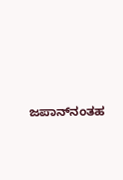ಜಪಾನ್‌ನಂತಹ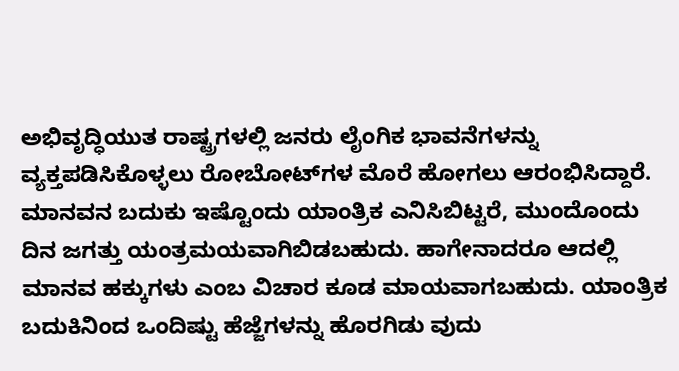ಅಭಿವೃದ್ಧಿಯುತ ರಾಷ್ಟ್ರಗಳಲ್ಲಿ ಜನರು ಲೈಂಗಿಕ ಭಾವನೆಗಳನ್ನು ವ್ಯಕ್ತಪಡಿಸಿಕೊಳ್ಳಲು ರೋಬೋಟ್‌ಗಳ ಮೊರೆ ಹೋಗಲು ಆರಂಭಿಸಿದ್ದಾರೆ. ಮಾನವನ ಬದುಕು ಇಷ್ಟೊಂದು ಯಾಂತ್ರಿಕ ಎನಿಸಿಬಿಟ್ಟರೆ, ಮುಂದೊಂದು ದಿನ ಜಗತ್ತು ಯಂತ್ರಮಯವಾಗಿಬಿಡಬಹುದು. ಹಾಗೇನಾದರೂ ಆದಲ್ಲಿ ಮಾನವ ಹಕ್ಕುಗಳು ಎಂಬ ವಿಚಾರ ಕೂಡ ಮಾಯವಾಗಬಹುದು. ಯಾಂತ್ರಿಕ ಬದುಕಿನಿಂದ ಒಂದಿಷ್ಟು ಹೆಜ್ಜೆಗಳನ್ನು ಹೊರಗಿಡು ವುದು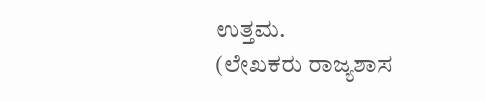ಉತ್ತಮ.
(ಲೇಖಕರು ರಾಜ್ಯಶಾಸ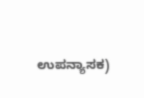ಉಪನ್ಯಾಸಕ)